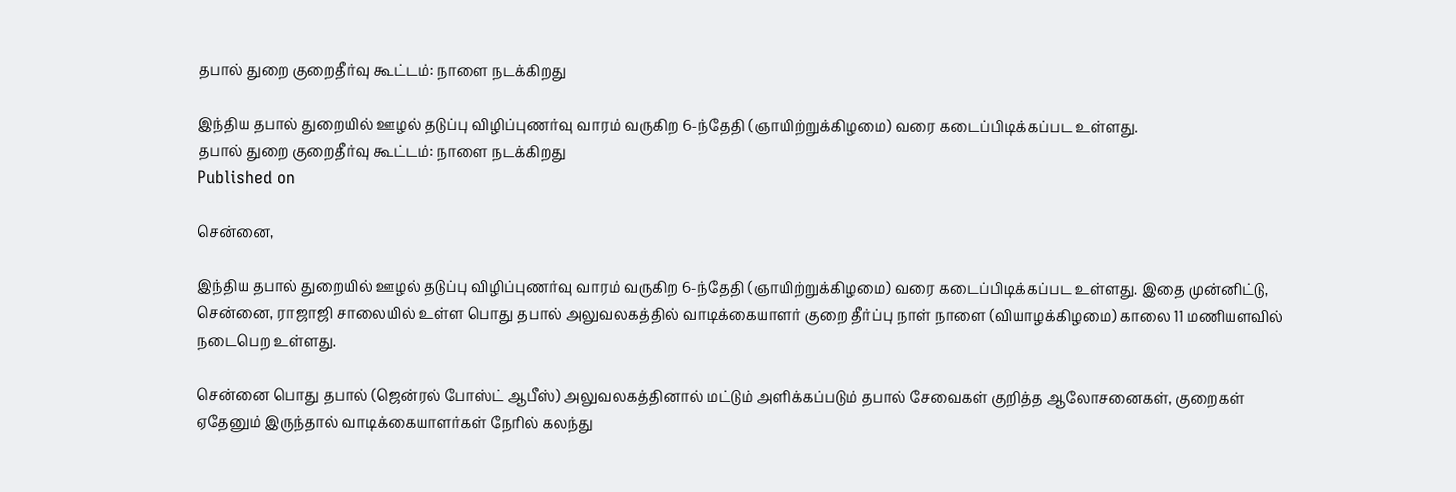தபால் துறை குறைதீர்வு கூட்டம்: நாளை நடக்கிறது

இந்திய தபால் துறையில் ஊழல் தடுப்பு விழிப்புணர்வு வாரம் வருகிற 6-ந்தேதி (ஞாயிற்றுக்கிழமை) வரை கடைப்பிடிக்கப்பட உள்ளது.
தபால் துறை குறைதீர்வு கூட்டம்: நாளை நடக்கிறது
Published on

சென்னை,

இந்திய தபால் துறையில் ஊழல் தடுப்பு விழிப்புணர்வு வாரம் வருகிற 6-ந்தேதி (ஞாயிற்றுக்கிழமை) வரை கடைப்பிடிக்கப்பட உள்ளது. இதை முன்னிட்டு, சென்னை, ராஜாஜி சாலையில் உள்ள பொது தபால் அலுவலகத்தில் வாடிக்கையாளர் குறை தீர்ப்பு நாள் நாளை (வியாழக்கிழமை) காலை 11 மணியளவில் நடைபெற உள்ளது.

சென்னை பொது தபால் (ஜென்ரல் போஸ்ட் ஆபீஸ்) அலுவலகத்தினால் மட்டும் அளிக்கப்படும் தபால் சேவைகள் குறித்த ஆலோசனைகள், குறைகள் ஏதேனும் இருந்தால் வாடிக்கையாளர்கள் நேரில் கலந்து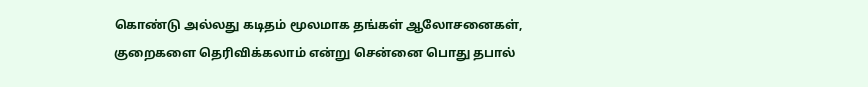கொண்டு அல்லது கடிதம் மூலமாக தங்கள் ஆலோசனைகள், குறைகளை தெரிவிக்கலாம் என்று சென்னை பொது தபால்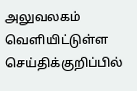அலுவலகம் வெளியிட்டுள்ள செய்திக்குறிப்பில்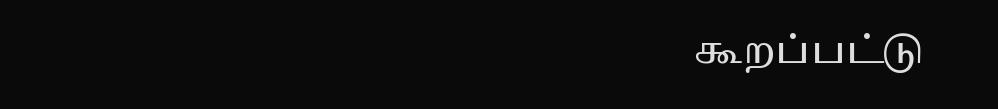கூறப்பட்டு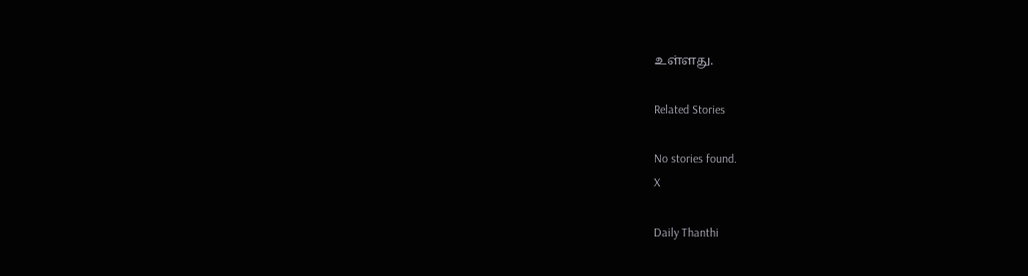உள்ளது.

Related Stories

No stories found.
X

Daily Thanthi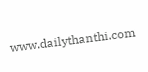www.dailythanthi.com